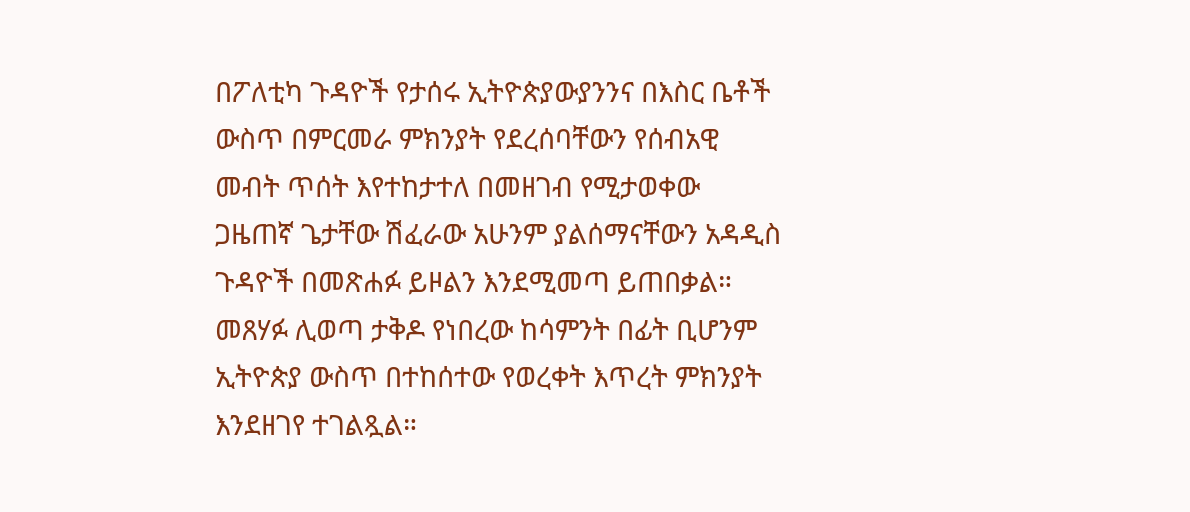በፖለቲካ ጉዳዮች የታሰሩ ኢትዮጵያውያንንና በእስር ቤቶች ውስጥ በምርመራ ምክንያት የደረሰባቸውን የሰብአዊ መብት ጥሰት እየተከታተለ በመዘገብ የሚታወቀው ጋዜጠኛ ጌታቸው ሽፈራው አሁንም ያልሰማናቸውን አዳዲስ ጉዳዮች በመጽሐፉ ይዞልን እንደሚመጣ ይጠበቃል። መጸሃፉ ሊወጣ ታቅዶ የነበረው ከሳምንት በፊት ቢሆንም ኢትዮጵያ ውስጥ በተከሰተው የወረቀት እጥረት ምክንያት እንደዘገየ ተገልጿል።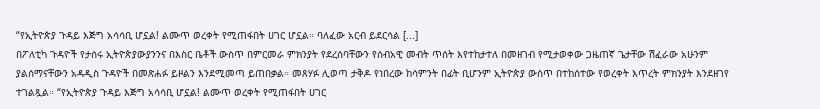“የኢትዮጵያ ጉዳይ እጅግ አሳሳቢ ሆኗል! ልሙጥ ወረቀት የሚጠፋበት ሀገር ሆኗል። ባለፈው አርብ ይደርሳል [...]
በፖለቲካ ጉዳዮች የታሰሩ ኢትዮጵያውያንንና በእስር ቤቶች ውስጥ በምርመራ ምክንያት የደረሰባቸውን የሰብአዊ መብት ጥሰት እየተከታተለ በመዘገብ የሚታወቀው ጋዜጠኛ ጌታቸው ሽፈራው አሁንም ያልሰማናቸውን አዳዲስ ጉዳዮች በመጽሐፉ ይዞልን እንደሚመጣ ይጠበቃል። መጸሃፉ ሊወጣ ታቅዶ የነበረው ከሳምንት በፊት ቢሆንም ኢትዮጵያ ውስጥ በተከሰተው የወረቀት እጥረት ምክንያት እንደዘገየ ተገልጿል። “የኢትዮጵያ ጉዳይ እጅግ አሳሳቢ ሆኗል! ልሙጥ ወረቀት የሚጠፋበት ሀገር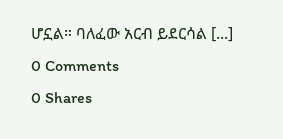ሆኗል። ባለፈው አርብ ይደርሳል [...]
0 Comments
0 Shares